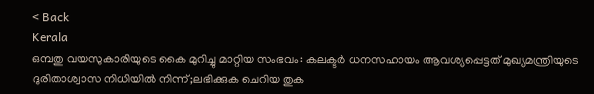< Back
Kerala
ഒമ്പതു വയസുകാരിയുടെ കൈ മുറിച്ചു മാറ്റിയ സംഭവം: കലക്ടർ ധനസഹായം ആവശ്യപ്പെട്ടത് മുഖ്യമന്ത്രിയുടെ ദുരിതാശ്വാസ നിധിയില്‍ നിന്ന്;ലഭിക്കുക ചെറിയ തുക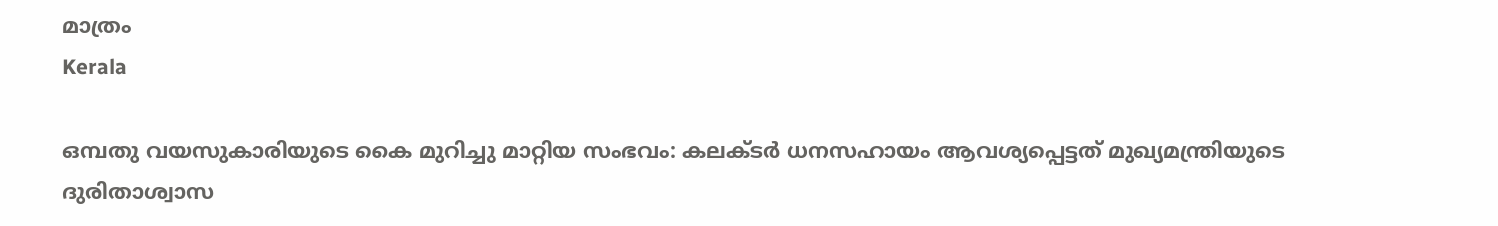മാത്രം
Kerala

ഒമ്പതു വയസുകാരിയുടെ കൈ മുറിച്ചു മാറ്റിയ സംഭവം: കലക്ടർ ധനസഹായം ആവശ്യപ്പെട്ടത് മുഖ്യമന്ത്രിയുടെ ദുരിതാശ്വാസ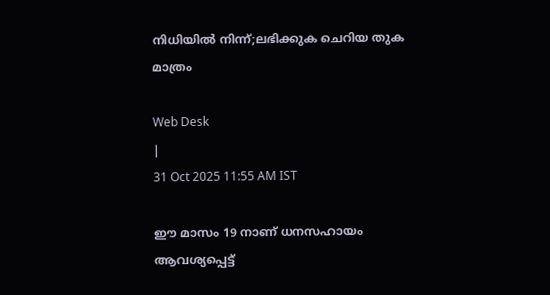നിധിയില്‍ നിന്ന്;ലഭിക്കുക ചെറിയ തുക മാത്രം

Web Desk
|
31 Oct 2025 11:55 AM IST

ഈ മാസം 19 നാണ് ധനസഹായം ആവശ്യപ്പെട്ട്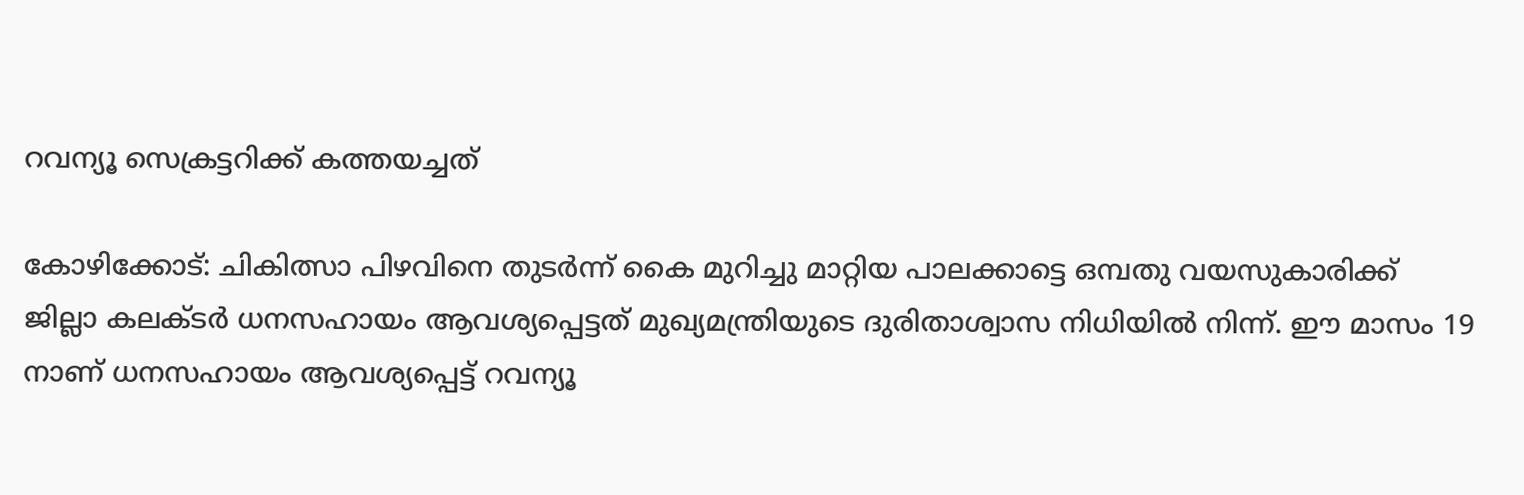റവന്യൂ സെക്രട്ടറിക്ക് കത്തയച്ചത്

കോഴിക്കോട്: ചികിത്സാ പിഴവിനെ തുടർന്ന് കൈ മുറിച്ചു മാറ്റിയ പാലക്കാട്ടെ ഒമ്പതു വയസുകാരിക്ക് ജില്ലാ കലക്ടർ ധനസഹായം ആവശ്യപ്പെട്ടത് മുഖ്യമന്ത്രിയുടെ ദുരിതാശ്വാസ നിധിയില്‍ നിന്ന്. ഈ മാസം 19 നാണ് ധനസഹായം ആവശ്യപ്പെട്ട് റവന്യൂ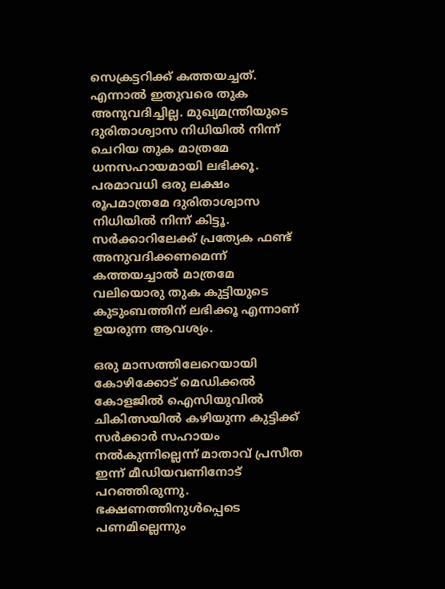സെക്രട്ടറിക്ക് കത്തയച്ചത്. എന്നാൽ ഇതുവരെ തുക അനുവദിച്ചില്ല. മുഖ്യമന്ത്രിയുടെ ദുരിതാശ്വാസ നിധിയില്‍ നിന്ന് ചെറിയ തുക മാത്രമേ ധനസഹായമായി ലഭിക്കൂ. പരമാവധി ഒരു ലക്ഷം രൂപമാത്രമേ ദുരിതാശ്വാസ നിധിയില്‍ നിന്ന് കിട്ടൂ. സര്‍ക്കാറിലേക്ക് പ്രത്യേക ഫണ്ട് അനുവദിക്കണമെന്ന് കത്തയച്ചാല്‍ മാത്രമേ വലിയൊരു തുക കുട്ടിയുടെ കുടുംബത്തിന് ലഭിക്കൂ എന്നാണ് ഉയരുന്ന ആവശ്യം.

ഒരു മാസത്തിലേറെയായി കോഴിക്കോട് മെഡിക്കല്‍ കോളജില്‍ ഐസിയുവില്‍ ചികിത്സയില്‍ കഴിയുന്ന കുട്ടിക്ക് സർക്കാർ സഹായം നൽകുന്നില്ലെന്ന് മാതാവ് പ്രസീത ഇന്ന് മീഡിയവണിനോട് പറഞ്ഞിരുന്നു. ഭക്ഷണത്തിനുൾപ്പെടെ പണമില്ലെന്നും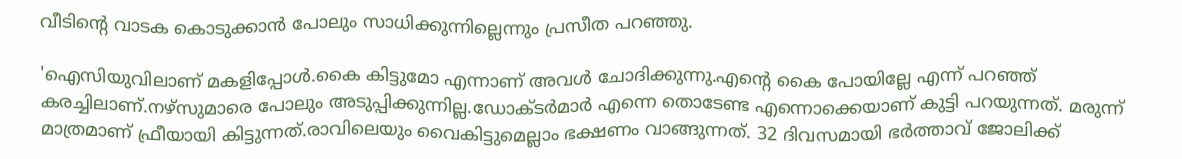വീടിൻ്റെ വാടക കൊടുക്കാൻ പോലും സാധിക്കുന്നില്ലെന്നും പ്രസീത പറഞ്ഞു.

'ഐസിയുവിലാണ് മകളിപ്പോള്‍.കൈ കിട്ടുമോ എന്നാണ് അവള്‍ ചോദിക്കുന്നു.എന്‍റെ കൈ പോയില്ലേ എന്ന് പറഞ്ഞ് കരച്ചിലാണ്.നഴ്സുമാരെ പോലും അടുപ്പിക്കുന്നില്ല.ഡോക്ടര്‍മാര്‍ എന്നെ തൊടേണ്ട എന്നൊക്കെയാണ് കുട്ടി പറയുന്നത്. മരുന്ന് മാത്രമാണ് ഫ്രീയായി കിട്ടുന്നത്.രാവിലെയും വൈകിട്ടുമെല്ലാം ഭക്ഷണം വാങ്ങുന്നത്. 32 ദിവസമായി ഭര്‍ത്താവ് ജോലിക്ക്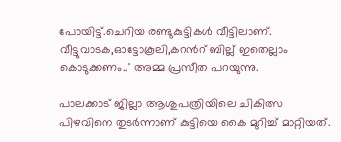പോയിട്ട്.ചെറിയ രണ്ടുകുട്ടികള്‍ വീട്ടിലാണ്. വീട്ടുവാടക,ഓട്ടോകൂലി,കറന്‍റ് ബില്ല് ഇതെല്ലാം കൊടുക്കണം..' അമ്മ പ്രസീത പറയുന്നു.

പാലക്കാട് ജില്ലാ ആശുപത്രിയിലെ ചികിത്സ പിഴവിനെ തുടര്‍ന്നാണ് കുട്ടിയെ കൈ മുറിച്ച് മാറ്റിയത്.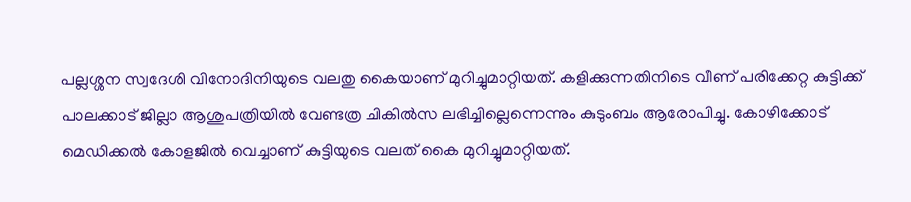പല്ലശ്ശന സ്വദേശി വിനോദിനിയുടെ വലതു കൈയാണ് മുറിച്ചുമാറ്റിയത്. കളിക്കുന്നതിനിടെ വീണ് പരിക്കേറ്റ കുട്ടിക്ക് പാലക്കാട് ജില്ലാ ആശുപത്രിയിൽ വേണ്ടത്ര ചികിൽസ ലഭിച്ചില്ലെന്നെന്നും കുടുംബം ആരോപിച്ചു. കോഴിക്കോട് മെഡിക്കൽ കോളജിൽ വെച്ചാണ് കുട്ടിയുടെ വലത് കൈ മുറിച്ചുമാറ്റിയത്.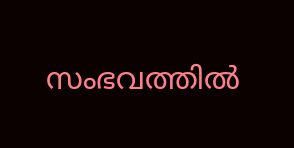സംഭവത്തില്‍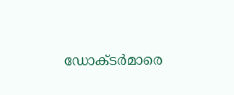ഡോക്ടർമാരെ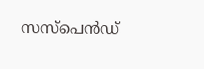സസ്പെൻഡ്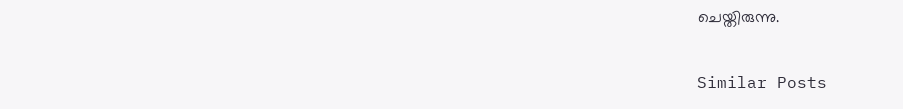ചെയ്തിരുന്നു.

Similar Posts